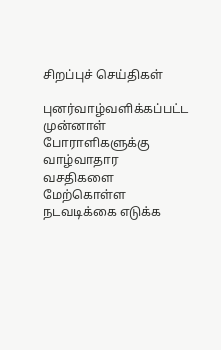சிறப்புச் செய்திகள்

புனர்வாழ்வளிக்கப்பட்ட முன்னாள் போராளிகளுக்கு வாழ்வாதார வசதிகளை மேற்கொள்ள நடவடிக்கை எடுக்க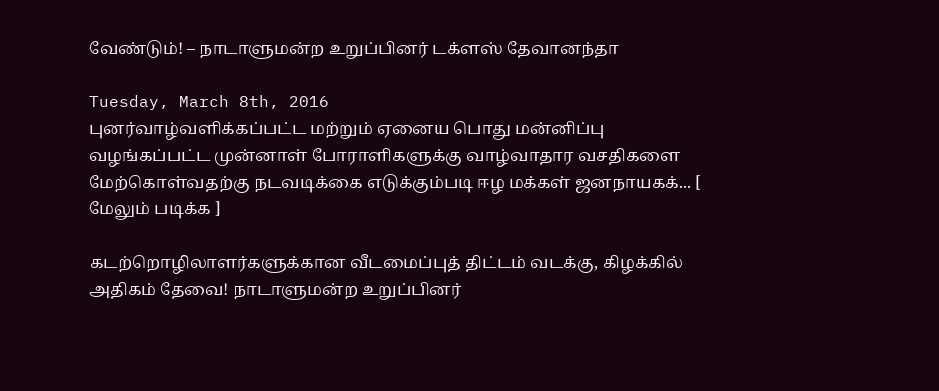வேண்டும்! – நாடாளுமன்ற உறுப்பினர் டக்ளஸ் தேவானந்தா

Tuesday, March 8th, 2016
புனர்வாழ்வளிக்கப்பட்ட மற்றும் ஏனைய பொது மன்னிப்பு வழங்கப்பட்ட முன்னாள் போராளிகளுக்கு வாழ்வாதார வசதிகளை மேற்கொள்வதற்கு நடவடிக்கை எடுக்கும்படி ஈழ மக்கள் ஜனநாயகக்... [ மேலும் படிக்க ]

கடற்றொழிலாளர்களுக்கான வீடமைப்புத் திட்டம் வடக்கு, கிழக்கில் அதிகம் தேவை! நாடாளுமன்ற உறுப்பினர்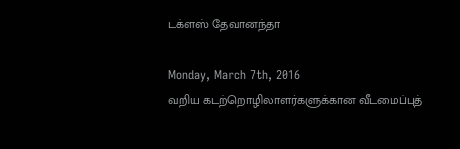டக்ளஸ் தேவானந்தா

Monday, March 7th, 2016
வறிய கடற்றொழிலாளர்களுக்கான வீடமைப்புத்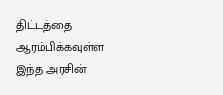திட்டத்தை ஆரம்பிக்கவுள்ள இந்த அரசின்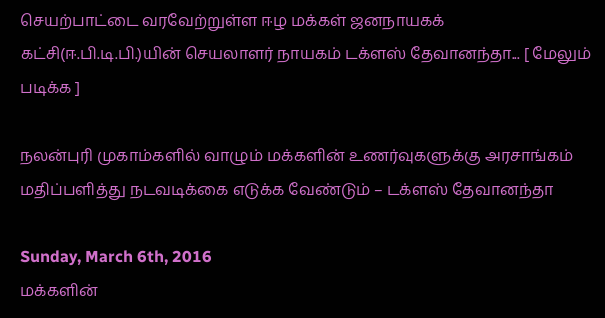செயற்பாட்டை வரவேற்றுள்ள ஈழ மக்கள் ஜனநாயகக் கட்சி(ஈ.பி.டி.பி.)யின் செயலாளர் நாயகம் டக்ளஸ் தேவானந்தா... [ மேலும் படிக்க ]

நலன்புரி முகாம்களில் வாழும் மக்களின் உணர்வுகளுக்கு அரசாங்கம் மதிப்பளித்து நடவடிக்கை எடுக்க வேண்டும் – டக்ளஸ் தேவானந்தா

Sunday, March 6th, 2016
மக்களின்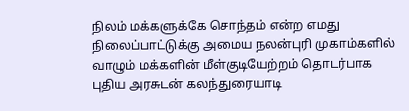நிலம் மக்களுக்கே சொந்தம் என்ற எமது நிலைப்பாட்டுக்கு அமைய நலன்புரி முகாம்களில் வாழும் மக்களின் மீள்குடியேற்றம் தொடர்பாக புதிய அரசுடன் கலந்துரையாடி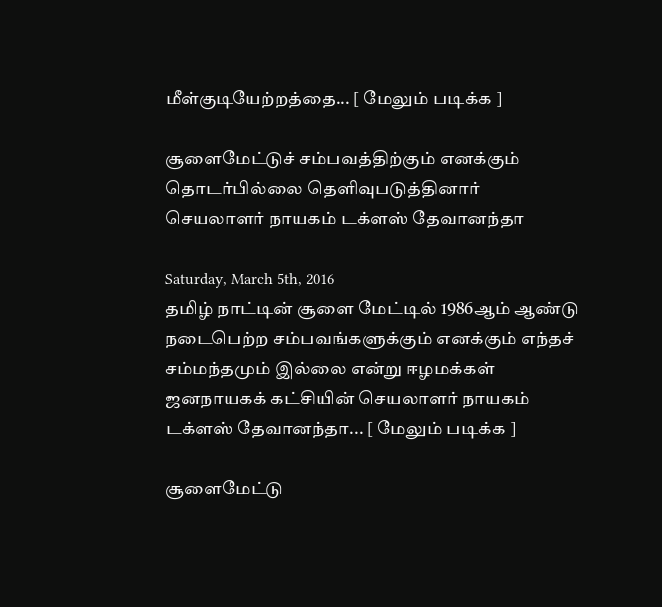மீள்குடியேற்றத்தை... [ மேலும் படிக்க ]

சூளைமேட்டுச் சம்பவத்திற்கும் எனக்கும் தொடர்பில்லை தெளிவுபடுத்தினார்  செயலாளர் நாயகம் டக்ளஸ் தேவானந்தா

Saturday, March 5th, 2016
தமிழ் நாட்டின் சூளை மேட்டில் 1986ஆம் ஆண்டு நடைபெற்ற சம்பவங்களுக்கும் எனக்கும் எந்தச் சம்மந்தமும் இல்லை என்று ஈழமக்கள் ஜனநாயகக் கட்சியின் செயலாளர் நாயகம் டக்ளஸ் தேவானந்தா... [ மேலும் படிக்க ]

சூளைமேட்டு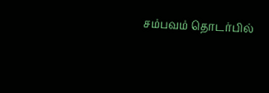சம்பவம் தொடர்பில்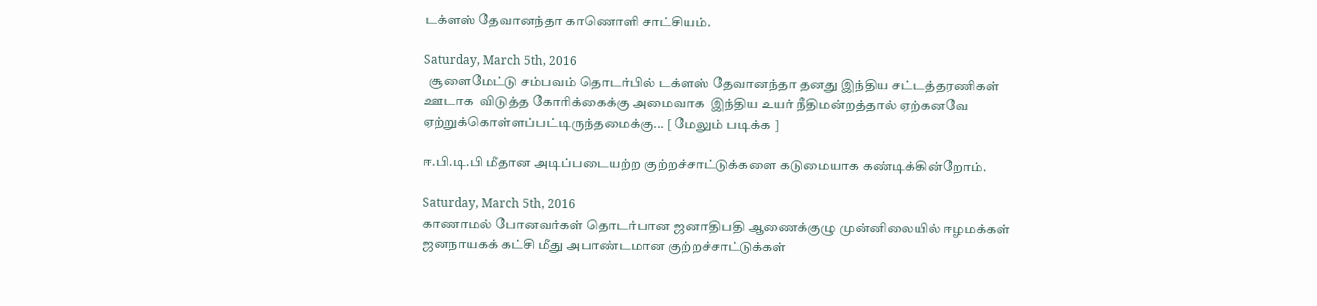டக்ளஸ் தேவானந்தா காணொளி சாட்சியம்.

Saturday, March 5th, 2016
  சூளைமேட்டு சம்பவம் தொடர்பில் டக்ளஸ் தேவானந்தா தனது இந்திய சட்டத்தரணிகள் ஊடாக  விடுத்த கோரிக்கைக்கு அமைவாக  இந்திய உயர் நீதிமன்றத்தால் ஏற்கனவே ஏற்றுக்கொள்ளப்பட்டிருந்தமைக்கு... [ மேலும் படிக்க ]

ஈ.பி.டி.பி மீதான அடிப்படையற்ற குற்றச்சாட்டுக்களை கடுமையாக கண்டிக்கின்றோம்.

Saturday, March 5th, 2016
காணாமல் போனவர்கள் தொடர்பான ஜனாதிபதி ஆணைக்குழு முன்னிலையில் ஈழமக்கள் ஜனநாயகக் கட்சி மீது அபாண்டமான குற்றச்சாட்டுக்கள்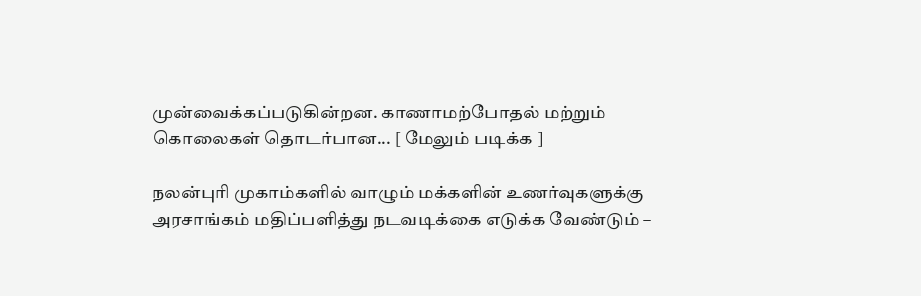முன்வைக்கப்படுகின்றன. காணாமற்போதல் மற்றும் கொலைகள் தொடர்பான... [ மேலும் படிக்க ]

நலன்புரி முகாம்களில் வாழும் மக்களின் உணர்வுகளுக்கு அரசாங்கம் மதிப்பளித்து நடவடிக்கை எடுக்க வேண்டும் –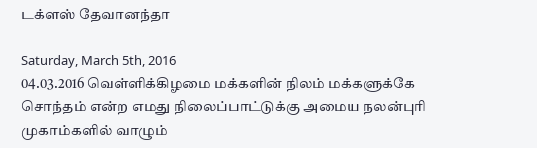டக்ளஸ் தேவானந்தா

Saturday, March 5th, 2016
04.03.2016 வெள்ளிக்கிழமை மக்களின் நிலம் மக்களுக்கே சொந்தம் என்ற எமது நிலைப்பாட்டுக்கு அமைய நலன்புரி முகாம்களில் வாழும்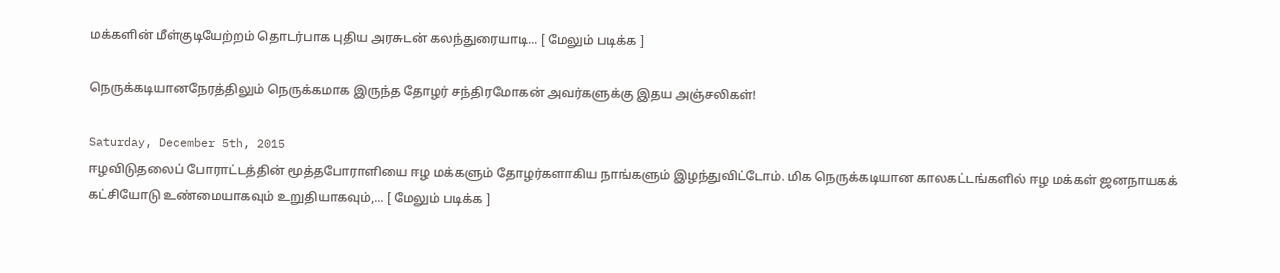மக்களின் மீள்குடியேற்றம் தொடர்பாக புதிய அரசுடன் கலந்துரையாடி... [ மேலும் படிக்க ]

நெருக்கடியானநேரத்திலும் நெருக்கமாக இருந்த தோழர் சந்திரமோகன் அவர்களுக்கு இதய அஞ்சலிகள்!

Saturday, December 5th, 2015
ஈழவிடுதலைப் போராட்டத்தின் மூத்தபோராளியை ஈழ மக்களும் தோழர்களாகிய நாங்களும் இழந்துவிட்டோம். மிக நெருக்கடியான காலகட்டங்களில் ஈழ மக்கள் ஜனநாயகக் கட்சியோடு உண்மையாகவும் உறுதியாகவும்,... [ மேலும் படிக்க ]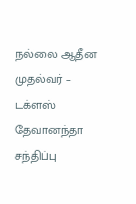நல்லை ஆதீன முதல்வர் – டக்ளஸ் தேவானந்தா சந்திப்பு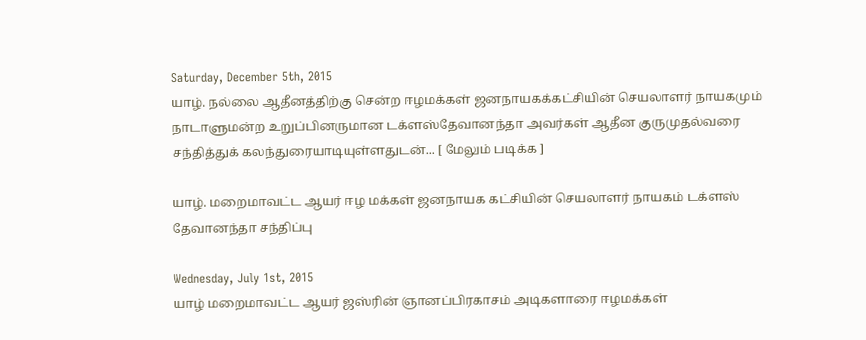Saturday, December 5th, 2015
யாழ். நல்லை ஆதீனத்திற்கு சென்ற ஈழமக்கள் ஜனநாயகக்கட்சியின் செயலாளர் நாயகமும் நாடாளுமன்ற உறுப்பினருமான டக்ளஸ்தேவானந்தா அவர்கள் ஆதீன குருமுதல்வரை சந்தித்துக் கலந்துரையாடியுள்ளதுடன்... [ மேலும் படிக்க ]

யாழ். மறைமாவட்ட ஆயர் ஈழ மக்கள் ஜனநாயக கட்சியின் செயலாளர் நாயகம் டக்ளஸ் தேவானந்தா சந்திப்பு

Wednesday, July 1st, 2015
யாழ் மறைமாவட்ட ஆயர் ஜஸ்ரின் ஞானப்பிரகாசம் அடிகளாரை ஈழமக்கள்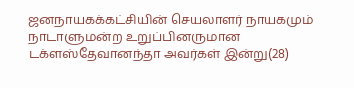ஜனநாயகக்கட்சியின் செயலாளர் நாயகமும் நாடாளுமன்ற உறுப்பினருமான டக்ளஸ்தேவானந்தா அவர்கள் இன்று(28)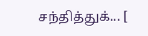சந்தித்துக்... [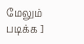மேலும் படிக்க ]